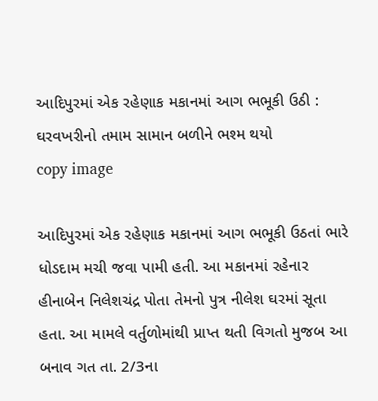આદિપુરમાં એક રહેણાક મકાનમાં આગ ભભૂકી ઉઠી : ઘરવખરીનો તમામ સામાન બળીને ભશ્મ થયો
copy image

આદિપુરમાં એક રહેણાક મકાનમાં આગ ભભૂકી ઉઠતાં ભારે ધોડદામ મચી જવા પામી હતી. આ મકાનમાં રહેનાર હીનાબેન નિલેશચંદ્ર પોતા તેમનો પુત્ર નીલેશ ઘરમાં સૂતા હતા. આ મામલે વર્તુળોમાંથી પ્રાપ્ત થતી વિગતો મુજબ આ બનાવ ગત તા. 2/3ના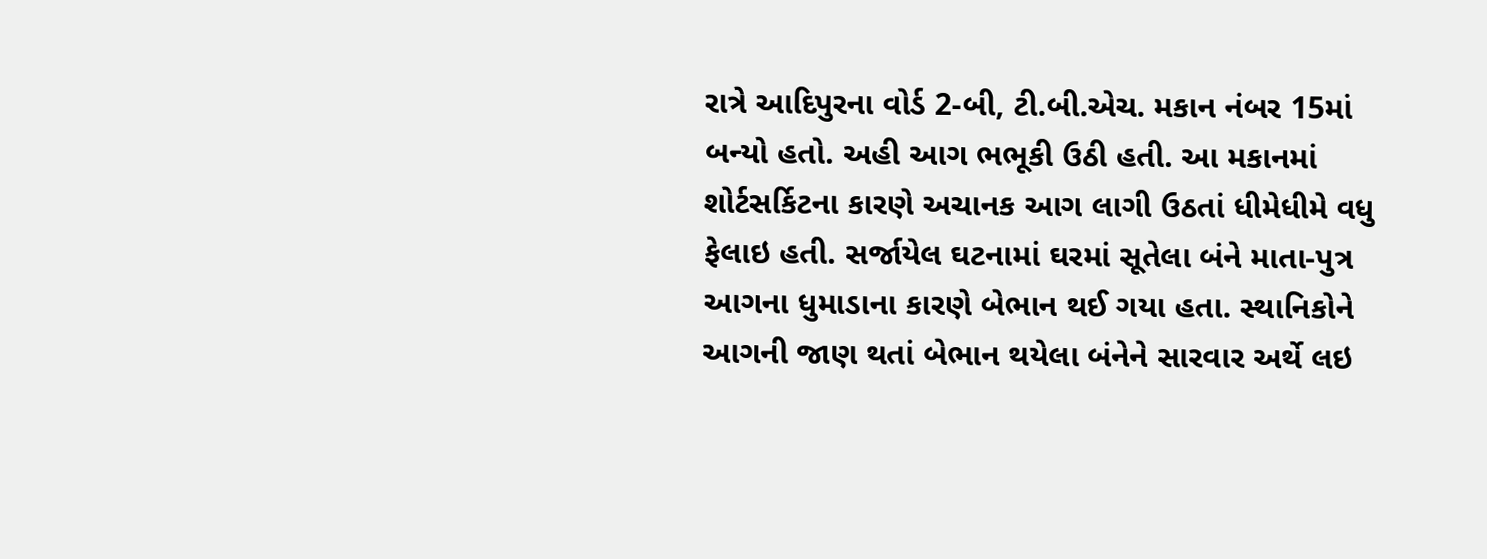રાત્રે આદિપુરના વોર્ડ 2-બી, ટી.બી.એચ. મકાન નંબર 15માં બન્યો હતો. અહી આગ ભભૂકી ઉઠી હતી. આ મકાનમાં શોર્ટસર્કિટના કારણે અચાનક આગ લાગી ઉઠતાં ધીમેધીમે વધુ ફેલાઇ હતી. સર્જાયેલ ઘટનામાં ઘરમાં સૂતેલા બંને માતા-પુત્ર આગના ધુમાડાના કારણે બેભાન થઈ ગયા હતા. સ્થાનિકોને આગની જાણ થતાં બેભાન થયેલા બંનેને સારવાર અર્થે લઇ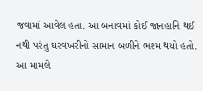જવામાં આવેલ હતા. આ બનાવમાં કોઈ જાનહાનિ થઈ નથી પરંતુ ઘરવખરીનો સામાન બળીને ભશ્મ થયો હતો. આ મામલે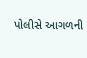પોલીસે આગળની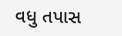વધુ તપાસ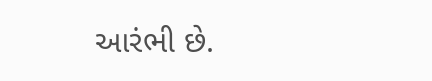આરંભી છે.